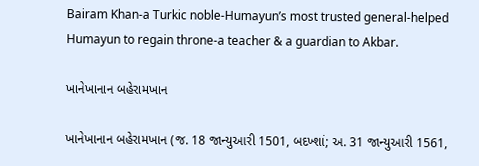Bairam Khan-a Turkic noble-Humayun’s most trusted general-helped Humayun to regain throne-a teacher & a guardian to Akbar.

ખાનેખાનાન બહેરામખાન

ખાનેખાનાન બહેરામખાન (જ. 18 જાન્યુઆરી 1501, બદખ્શાં; અ. 31 જાન્યુઆરી 1561,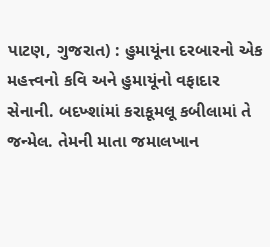પાટણ, ગુજરાત) : હુમાયૂંના દરબારનો એક મહત્ત્વનો કવિ અને હુમાયૂંનો વફાદાર સેનાની. બદખ્શાંમાં કરાકૂમલૂ કબીલામાં તે જન્મેલ. તેમની માતા જમાલખાન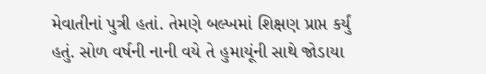મેવાતીનાં પુત્રી હતાં. તેમણે બલ્ખમાં શિક્ષણ પ્રાપ્ત કર્યું હતું. સોળ વર્ષની નાની વયે તે હુમાયૂંની સાથે જોડાયા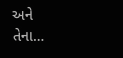અને તેના…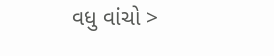વધુ વાંચો >